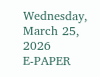Wednesday, March 25, 2026
E-PAPER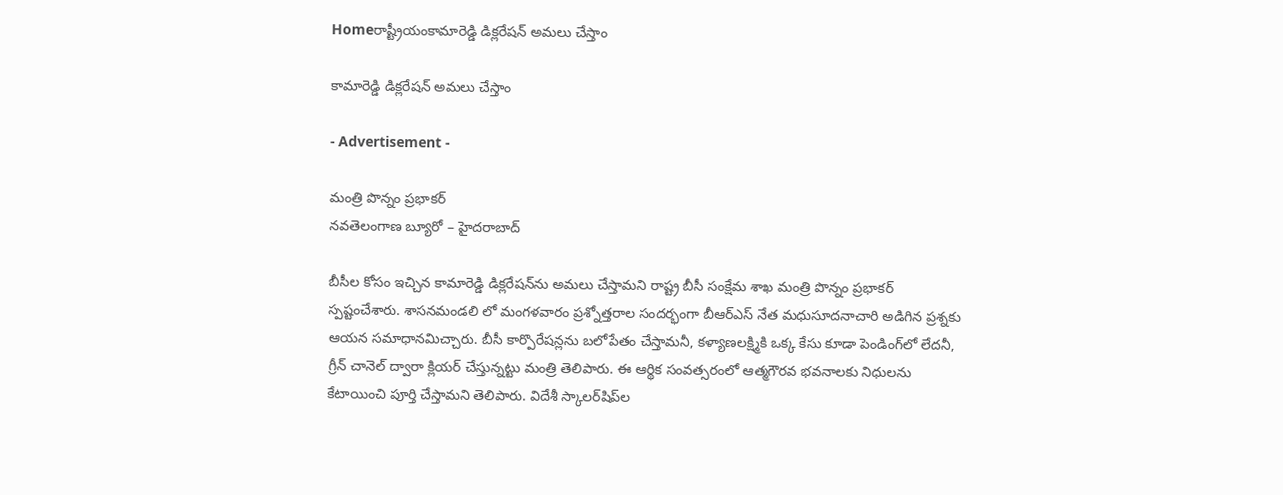Homeరాష్ట్రీయంకామారెడ్డి డిక్లరేషన్‌ అమలు చేస్తాం

కామారెడ్డి డిక్లరేషన్‌ అమలు చేస్తాం

- Advertisement -

మంత్రి పొన్నం ప్రభాకర్‌
నవతెలంగాణ బ్యూరో – హైదరాబాద్‌

బీసీల కోసం ఇచ్చిన కామారెడ్డి డిక్లరేషన్‌ను అమలు చేస్తామని రాష్ట్ర బీసీ సంక్షేమ శాఖ మంత్రి పొన్నం ప్రభాకర్‌ స్పష్టంచేశారు. శాసనమండలి లో మంగళవారం ప్రశ్నోత్తరాల సందర్భంగా బీఆర్‌ఎస్‌ నేత మధుసూదనాచారి అడిగిన ప్రశ్నకు ఆయన సమాధానమిచ్చారు. బీసీ కార్పొరేషన్లను బలోపేతం చేస్తామనీ, కళ్యాణలక్ష్మికి ఒక్క కేసు కూడా పెండింగ్‌లో లేదనీ, గ్రీన్‌ చానెల్‌ ద్వారా క్లియర్‌ చేస్తున్నట్టు మంత్రి తెలిపారు. ఈ ఆర్థిక సంవత్సరంలో ఆత్మగౌరవ భవనాలకు నిధులను కేటాయించి పూర్తి చేస్తామని తెలిపారు. విదేశీ స్కాలర్‌షిప్‌ల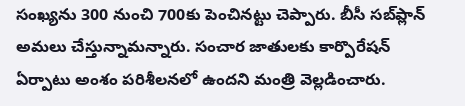సంఖ్యను 300 నుంచి 700కు పెంచినట్టు చెప్పారు. బీసీ సబ్‌ప్లాన్‌ అమలు చేస్తున్నామన్నారు. సంచార జాతులకు కార్పొరేషన్‌ ఏర్పాటు అంశం పరిశీలనలో ఉందని మంత్రి వెల్లడించారు.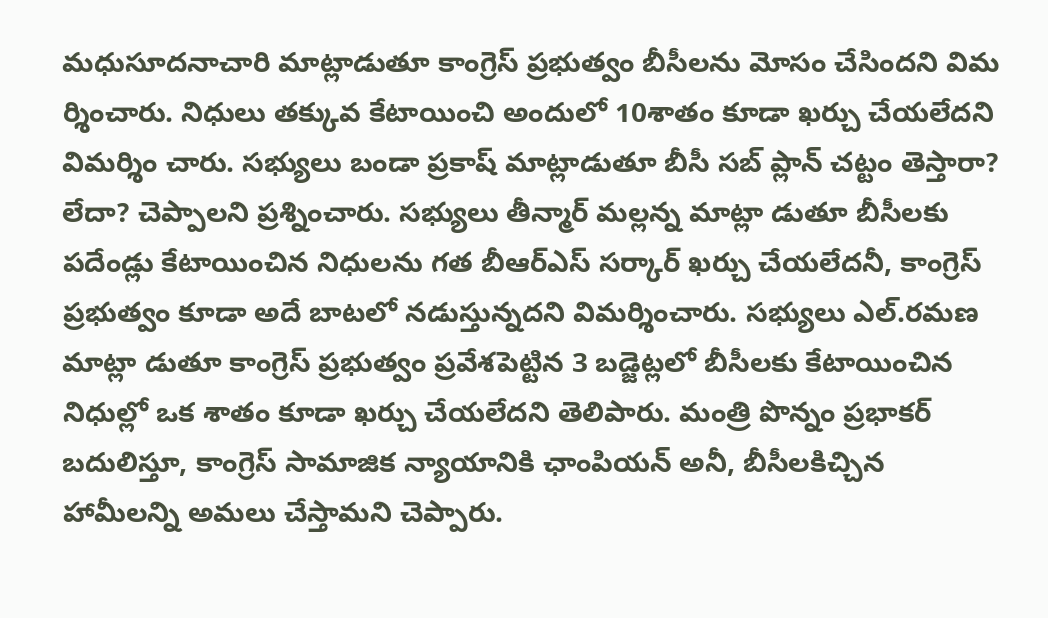మధుసూదనాచారి మాట్లాడుతూ కాంగ్రెస్‌ ప్రభుత్వం బీసీలను మోసం చేసిందని విమ ర్శించారు. నిధులు తక్కువ కేటాయించి అందులో 10శాతం కూడా ఖర్చు చేయలేదని విమర్శిం చారు. సభ్యులు బండా ప్రకాష్‌ మాట్లాడుతూ బీసీ సబ్‌ ప్లాన్‌ చట్టం తెస్తారా? లేదా? చెప్పాలని ప్రశ్నించారు. సభ్యులు తీన్మార్‌ మల్లన్న మాట్లా డుతూ బీసీలకు పదేండ్లు కేటాయించిన నిధులను గత బీఆర్‌ఎస్‌ సర్కార్‌ ఖర్చు చేయలేదనీ, కాంగ్రెస్‌ ప్రభుత్వం కూడా అదే బాటలో నడుస్తున్నదని విమర్శించారు. సభ్యులు ఎల్‌.రమణ మాట్లా డుతూ కాంగ్రెస్‌ ప్రభుత్వం ప్రవేశపెట్టిన 3 బడ్జెట్లలో బీసీలకు కేటాయించిన నిధుల్లో ఒక శాతం కూడా ఖర్చు చేయలేదని తెలిపారు. మంత్రి పొన్నం ప్రభాకర్‌ బదులిస్తూ, కాంగ్రెస్‌ సామాజిక న్యాయానికి ఛాంపియన్‌ అనీ, బీసీలకిచ్చిన హామీలన్ని అమలు చేస్తామని చెప్పారు.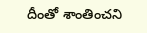దీంతో శాంతించని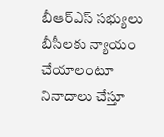బీఆర్‌ఎస్‌ సభ్యులు బీసీలకు న్యాయం చేయాలంటూ నినాదాలు చేస్తూ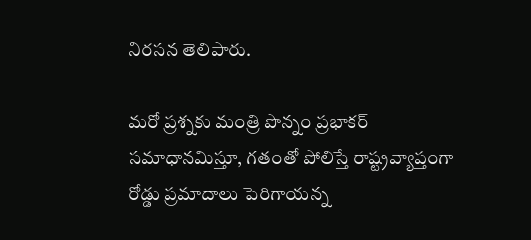నిరసన తెలిపారు.

మరో ప్రశ్నకు మంత్రి పొన్నం ప్రభాకర్‌ సమాధానమిస్తూ, గతంతో పోలిస్తే రాష్ట్రవ్యాప్తంగా రోడ్డు ప్రమాదాలు పెరిగాయన్న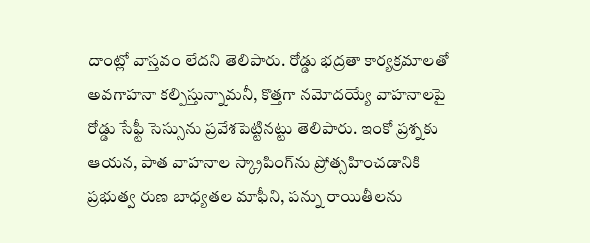దాంట్లో వాస్తవం లేదని తెలిపారు. రోడ్డు భద్రతా కార్యక్రమాలతో అవగాహనా కల్పిస్తున్నామనీ, కొత్తగా నమోదయ్యే వాహనాలపై రోడ్డు సేఫ్టీ సెస్సును ప్రవేశపెట్టినట్టు తెలిపారు. ఇంకో ప్రశ్నకు ఆయన, పాత వాహనాల స్క్రాపింగ్‌ను ప్రోత్సహించడానికి ప్రభుత్వ రుణ బాధ్యతల మాఫీని, పన్ను రాయితీలను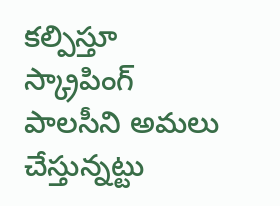కల్పిస్తూ స్క్రాపింగ్‌ పాలసీని అమలు చేస్తున్నట్టు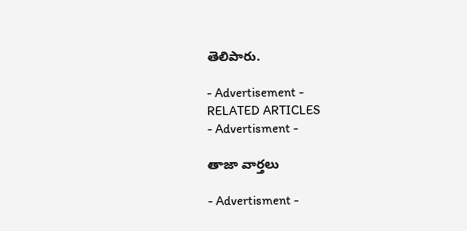తెలిపారు.

- Advertisement -
RELATED ARTICLES
- Advertisment -

తాజా వార్తలు

- Advertisment -